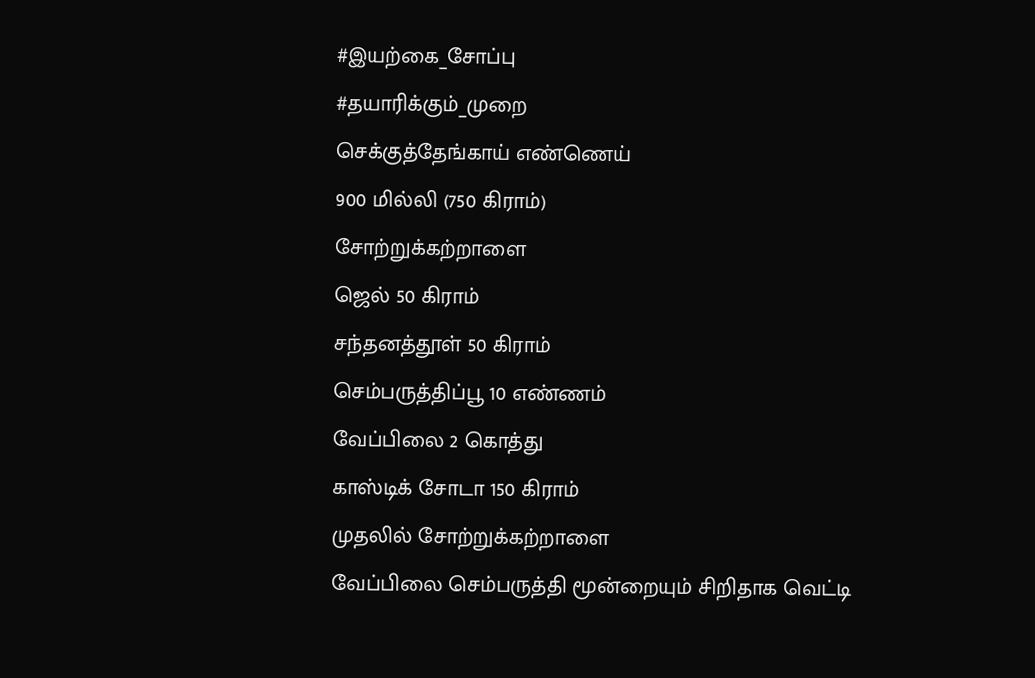#இயற்கை_சோப்பு
#தயாரிக்கும்_முறை
செக்குத்தேங்காய் எண்ணெய்
900 மில்லி (750 கிராம்)
சோற்றுக்கற்றாளை
ஜெல் 50 கிராம்
சந்தனத்தூள் 50 கிராம்
செம்பருத்திப்பூ 10 எண்ணம்
வேப்பிலை 2 கொத்து
காஸ்டிக் சோடா 150 கிராம்
முதலில் சோற்றுக்கற்றாளை
வேப்பிலை செம்பருத்தி மூன்றையும் சிறிதாக வெட்டி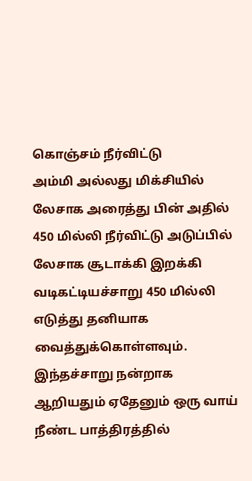கொஞ்சம் நீர்விட்டு
அம்மி அல்லது மிக்சியில்
லேசாக அரைத்து பின் அதில் 450 மில்லி நீர்விட்டு அடுப்பில் லேசாக சூடாக்கி இறக்கி வடிகட்டியச்சாறு 450 மில்லி
எடுத்து தனியாக வைத்துக்கொள்ளவும்.
இந்தச்சாறு நன்றாக ஆறியதும் ஏதேனும் ஒரு வாய் நீண்ட பாத்திரத்தில்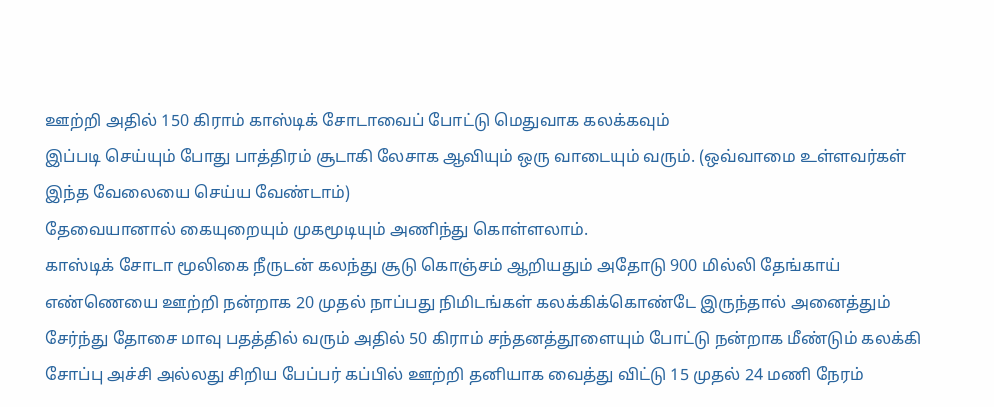ஊற்றி அதில் 150 கிராம் காஸ்டிக் சோடாவைப் போட்டு மெதுவாக கலக்கவும்
இப்படி செய்யும் போது பாத்திரம் சூடாகி லேசாக ஆவியும் ஒரு வாடையும் வரும். (ஒவ்வாமை உள்ளவர்கள் இந்த வேலையை செய்ய வேண்டாம்)
தேவையானால் கையுறையும் முகமூடியும் அணிந்து கொள்ளலாம்.
காஸ்டிக் சோடா மூலிகை நீருடன் கலந்து சூடு கொஞ்சம் ஆறியதும் அதோடு 900 மில்லி தேங்காய் எண்ணெயை ஊற்றி நன்றாக 20 முதல் நாப்பது நிமிடங்கள் கலக்கிக்கொண்டே இருந்தால் அனைத்தும் சேர்ந்து தோசை மாவு பதத்தில் வரும் அதில் 50 கிராம் சந்தனத்தூளையும் போட்டு நன்றாக மீண்டும் கலக்கி சோப்பு அச்சி அல்லது சிறிய பேப்பர் கப்பில் ஊற்றி தனியாக வைத்து விட்டு 15 முதல் 24 மணி நேரம்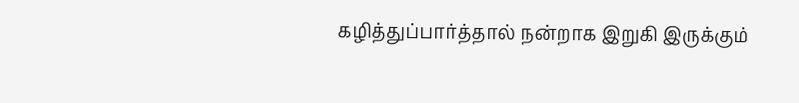கழித்துப்பார்த்தால் நன்றாக இறுகி இருக்கும்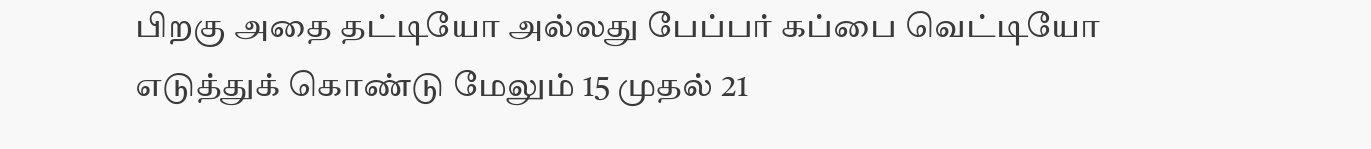பிறகு அதை தட்டியோ அல்லது பேப்பர் கப்பை வெட்டியோ எடுத்துக் கொண்டு மேலும் 15 முதல் 21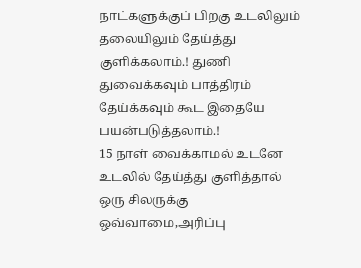நாட்களுக்குப் பிறகு உடலிலும் தலையிலும் தேய்த்து குளிக்கலாம்.! துணி துவைக்கவும் பாத்திரம் தேய்க்கவும் கூட இதையே பயன்படுத்தலாம்.!
15 நாள் வைக்காமல் உடனே உடலில் தேய்த்து குளித்தால் ஒரு சிலருக்கு ஒவ்வாமை,அரிப்பு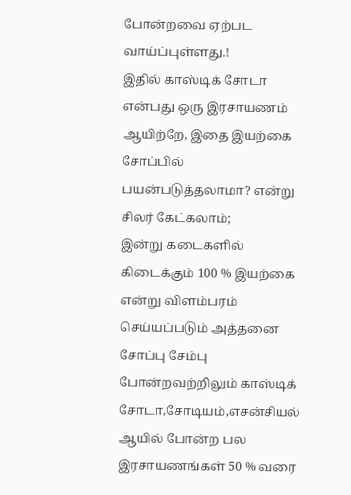போன்றவை ஏற்பட வாய்ப்புள்ளது.!
இதில் காஸ்டிக் சோடா என்பது ஒரு இரசாயணம் ஆயிற்றே, இதை இயற்கை சோப்பில் பயன்படுத்தலாமா? என்று சிலர் கேட்கலாம்;
இன்று கடைகளில் கிடைக்கும் 100 % இயற்கை என்று விளம்பரம் செய்யப்படும் அத்தனை சோப்பு சேம்பு போன்றவற்றிலும் காஸ்டிக் சோடா,சோடியம்,எசன்சியல் ஆயில் போன்ற பல இரசாயணங்கள் 50 % வரை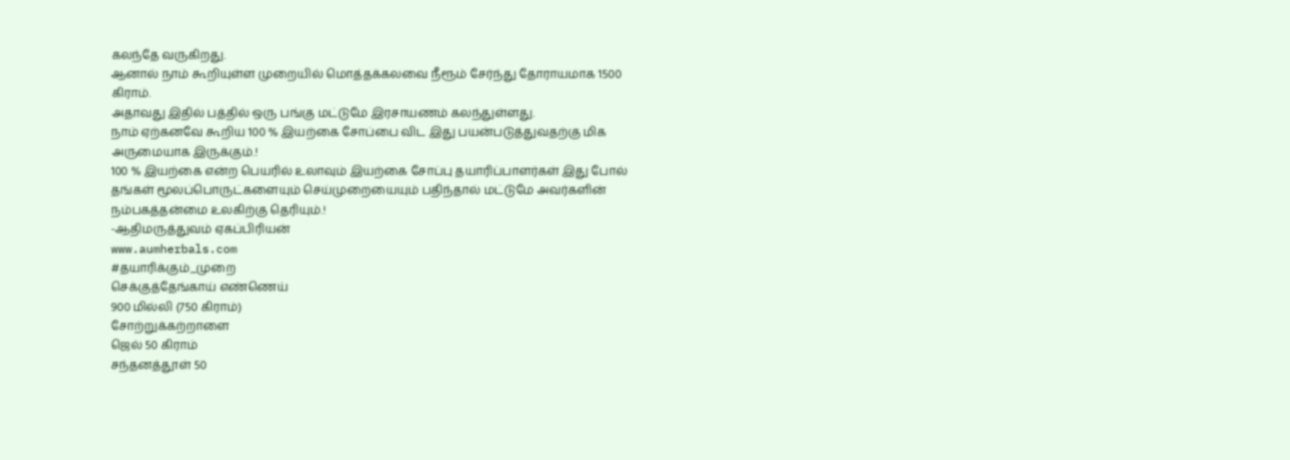கலந்தே வருகிறது.
ஆனால் நாம் கூறியுள்ள முறையில் மொத்தக்கலவை நீரூம் சேர்ந்து தோராயமாக 1500 கிராம்.
அதாவது இதில் பத்தில் ஒரு பங்கு மட்டுமே இரசாயணம் கலந்துள்ளது.
நாம் ஏற்கனவே கூறிய 100 % இயற்கை சோப்பை விட இது பயன்படுத்துவதற்கு மிக அருமையாக இருக்கும்.!
100 % இயற்கை என்ற பெயரில் உலாவும் இயற்கை சோப்பு தயாரிப்பாளர்கள் இது போல் தங்கள் மூலப்பொருட்களையும் செய்முறையையும் பதிந்தால் மட்டுமே அவர்களின் நம்பகத்தன்மை உலகிற்கு தெரியும்.!
-ஆதிமருத்துவம் ஏகப்பிரியன்
www.aumherbals.com
#தயாரிக்கும்_முறை
செக்குத்தேங்காய் எண்ணெய்
900 மில்லி (750 கிராம்)
சோற்றுக்கற்றாளை
ஜெல் 50 கிராம்
சந்தனத்தூள் 50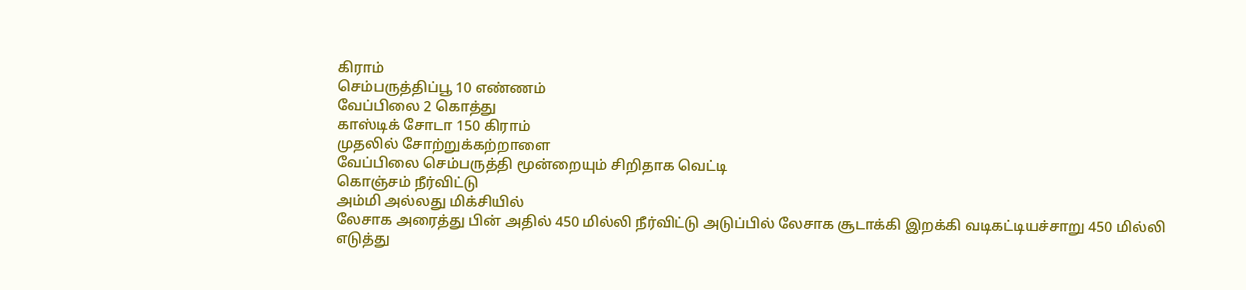கிராம்
செம்பருத்திப்பூ 10 எண்ணம்
வேப்பிலை 2 கொத்து
காஸ்டிக் சோடா 150 கிராம்
முதலில் சோற்றுக்கற்றாளை
வேப்பிலை செம்பருத்தி மூன்றையும் சிறிதாக வெட்டி
கொஞ்சம் நீர்விட்டு
அம்மி அல்லது மிக்சியில்
லேசாக அரைத்து பின் அதில் 450 மில்லி நீர்விட்டு அடுப்பில் லேசாக சூடாக்கி இறக்கி வடிகட்டியச்சாறு 450 மில்லி
எடுத்து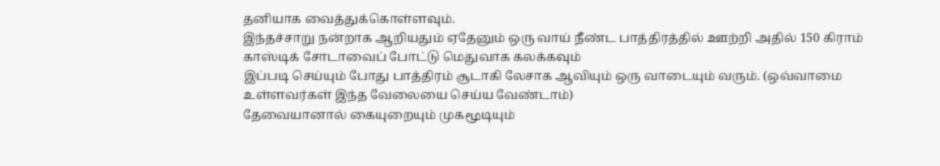தனியாக வைத்துக்கொள்ளவும்.
இந்தச்சாறு நன்றாக ஆறியதும் ஏதேனும் ஒரு வாய் நீண்ட பாத்திரத்தில் ஊற்றி அதில் 150 கிராம் காஸ்டிக் சோடாவைப் போட்டு மெதுவாக கலக்கவும்
இப்படி செய்யும் போது பாத்திரம் சூடாகி லேசாக ஆவியும் ஒரு வாடையும் வரும். (ஒவ்வாமை உள்ளவர்கள் இந்த வேலையை செய்ய வேண்டாம்)
தேவையானால் கையுறையும் முகமூடியும்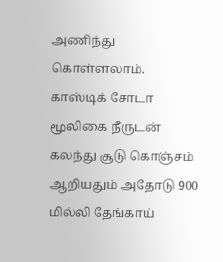அணிந்து கொள்ளலாம்.
காஸ்டிக் சோடா மூலிகை நீருடன் கலந்து சூடு கொஞ்சம் ஆறியதும் அதோடு 900 மில்லி தேங்காய்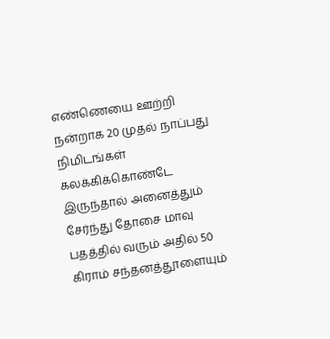எண்ணெயை ஊற்றி நன்றாக 20 முதல் நாப்பது நிமிடங்கள் கலக்கிக்கொண்டே இருந்தால் அனைத்தும் சேர்ந்து தோசை மாவு பதத்தில் வரும் அதில் 50 கிராம் சந்தனத்தூளையும்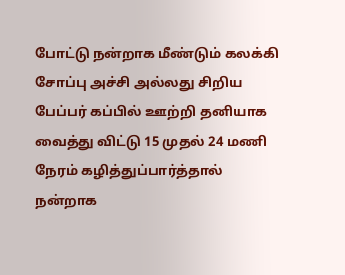போட்டு நன்றாக மீண்டும் கலக்கி சோப்பு அச்சி அல்லது சிறிய பேப்பர் கப்பில் ஊற்றி தனியாக வைத்து விட்டு 15 முதல் 24 மணி நேரம் கழித்துப்பார்த்தால் நன்றாக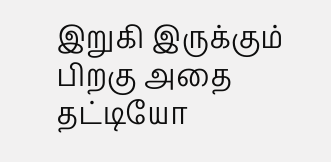இறுகி இருக்கும் பிறகு அதை தட்டியோ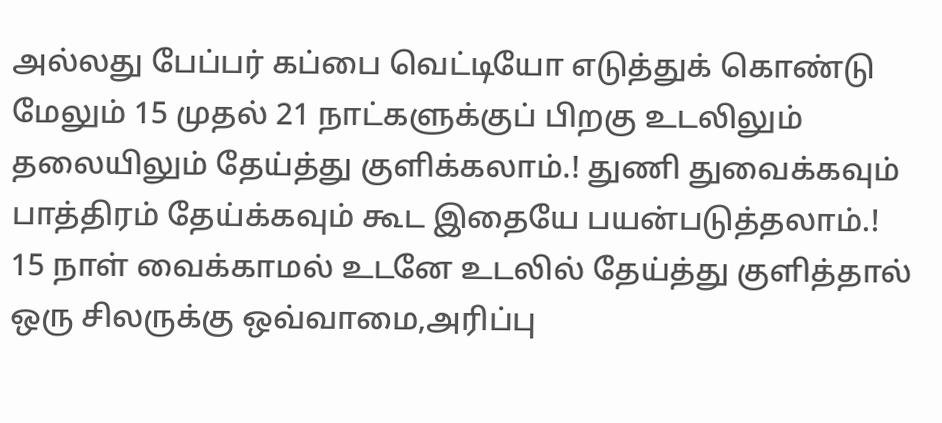அல்லது பேப்பர் கப்பை வெட்டியோ எடுத்துக் கொண்டு மேலும் 15 முதல் 21 நாட்களுக்குப் பிறகு உடலிலும் தலையிலும் தேய்த்து குளிக்கலாம்.! துணி துவைக்கவும் பாத்திரம் தேய்க்கவும் கூட இதையே பயன்படுத்தலாம்.!
15 நாள் வைக்காமல் உடனே உடலில் தேய்த்து குளித்தால் ஒரு சிலருக்கு ஒவ்வாமை,அரிப்பு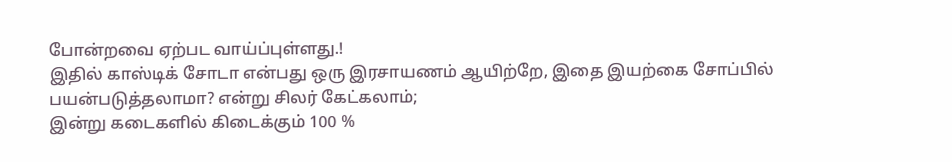போன்றவை ஏற்பட வாய்ப்புள்ளது.!
இதில் காஸ்டிக் சோடா என்பது ஒரு இரசாயணம் ஆயிற்றே, இதை இயற்கை சோப்பில் பயன்படுத்தலாமா? என்று சிலர் கேட்கலாம்;
இன்று கடைகளில் கிடைக்கும் 100 %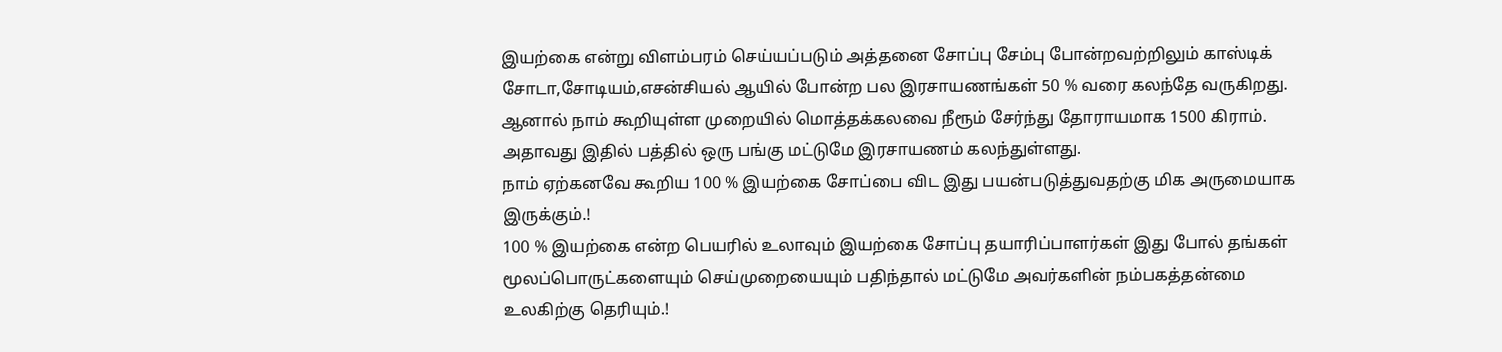இயற்கை என்று விளம்பரம் செய்யப்படும் அத்தனை சோப்பு சேம்பு போன்றவற்றிலும் காஸ்டிக் சோடா,சோடியம்,எசன்சியல் ஆயில் போன்ற பல இரசாயணங்கள் 50 % வரை கலந்தே வருகிறது.
ஆனால் நாம் கூறியுள்ள முறையில் மொத்தக்கலவை நீரூம் சேர்ந்து தோராயமாக 1500 கிராம்.
அதாவது இதில் பத்தில் ஒரு பங்கு மட்டுமே இரசாயணம் கலந்துள்ளது.
நாம் ஏற்கனவே கூறிய 100 % இயற்கை சோப்பை விட இது பயன்படுத்துவதற்கு மிக அருமையாக இருக்கும்.!
100 % இயற்கை என்ற பெயரில் உலாவும் இயற்கை சோப்பு தயாரிப்பாளர்கள் இது போல் தங்கள் மூலப்பொருட்களையும் செய்முறையையும் பதிந்தால் மட்டுமே அவர்களின் நம்பகத்தன்மை உலகிற்கு தெரியும்.!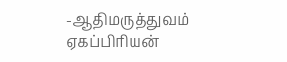-ஆதிமருத்துவம் ஏகப்பிரியன்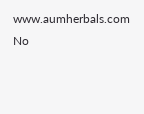www.aumherbals.com
No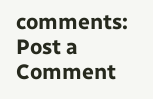comments:
Post a Comment